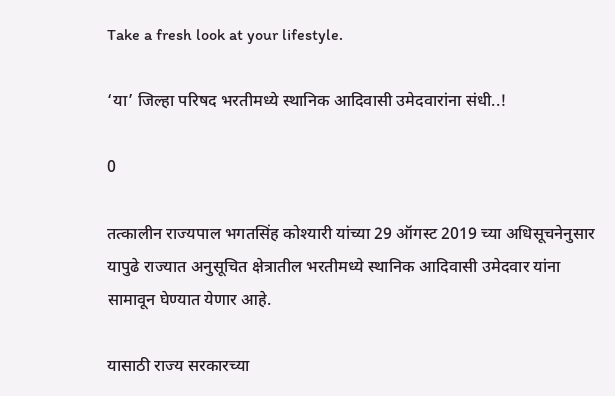Take a fresh look at your lifestyle.

‘या’ जिल्हा परिषद भरतीमध्ये स्थानिक आदिवासी उमेदवारांना संधी..!

0

तत्कालीन राज्यपाल भगतसिंह कोश्यारी यांच्या 29 ऑगस्ट 2019 च्या अधिसूचनेनुसार यापुढे राज्यात अनुसूचित क्षेत्रातील भरतीमध्ये स्थानिक आदिवासी उमेदवार यांना सामावून घेण्यात येणार आहे.

यासाठी राज्य सरकारच्या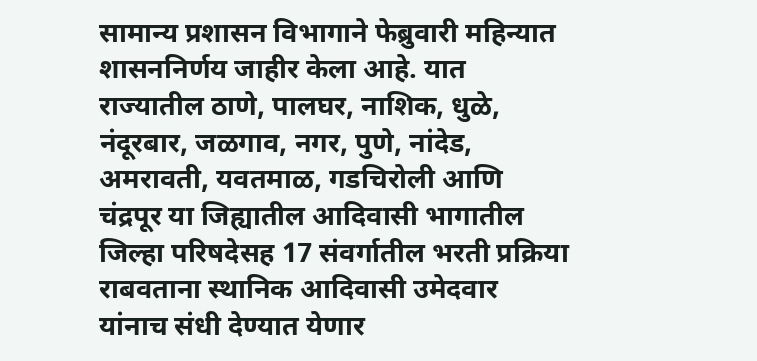सामान्य प्रशासन विभागाने फेब्रुवारी महिन्यात शासननिर्णय जाहीर केला आहे. यात राज्यातील ठाणे, पालघर, नाशिक, धुळे, नंदूरबार, जळगाव, नगर, पुणे, नांदेड, अमरावती, यवतमाळ, गडचिरोली आणि चंद्रपूर या जिह्यातील आदिवासी भागातील जिल्हा परिषदेसह 17 संवर्गातील भरती प्रक्रिया राबवताना स्थानिक आदिवासी उमेदवार यांनाच संधी देण्यात येणार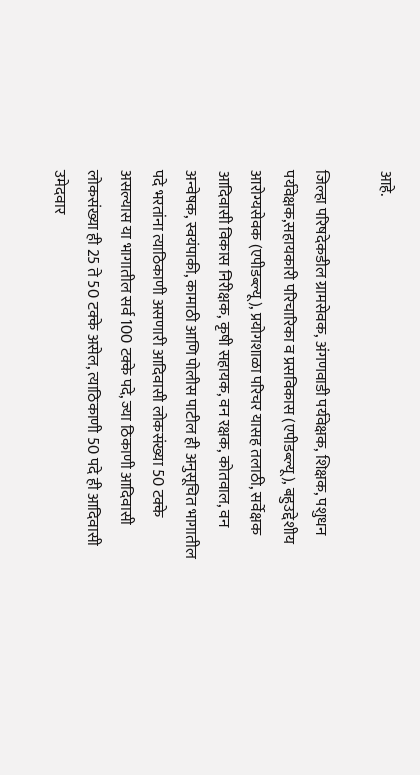आहे.

जिल्हा परिषदेकडील ग्रामसेवक, अंगणवाडी पर्यवेक्षक, शिक्षक, पशुधन पर्यवेक्षक,सहायकारी परिचारिका व प्रसविकास (एपीडब्ल्यू), बहुउद्देशीय आरोग्यसेवक (एपीडब्ल्यू), प्रयोगशाळा परिचर यासह तलाठी, सर्वेक्षक आदिवासी विकास निरीक्षक, कृषी सहायक, वन रक्षक, कोतवाल, वन अन्वेषक, स्वयंपाकी, कामाठी आणि पोलीस पाटील ही अनुसूचित भागातील पदे भरतांना त्याठिकाणी असणारी आदिवासी लोकसंख्या 50 टक्के असल्यास या भागातील सर्व 100 टक्के पदे, ज्या ठिकाणी आदिवासी लोकसंख्या ही 25 ते 50 टक्के असेल, त्याठिकाणी 50 पदे ही आदिवासी उमेदवार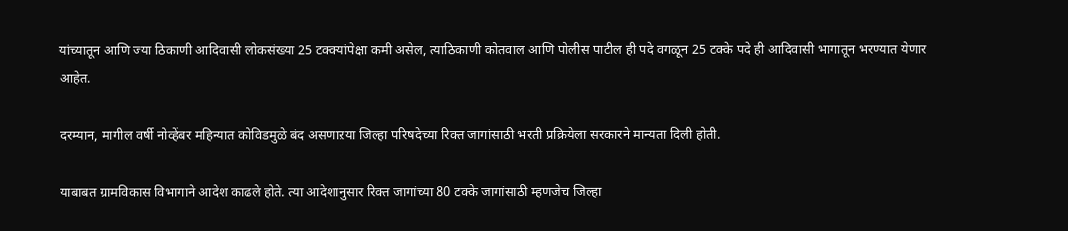यांच्यातून आणि ज्या ठिकाणी आदिवासी लोकसंख्या 25 टक्क्यांपेक्षा कमी असेल, त्याठिकाणी कोतवाल आणि पोलीस पाटील ही पदे वगळून 25 टक्के पदे ही आदिवासी भागातून भरण्यात येणार आहेत.

दरम्यान, मागील वर्षी नोव्हेंबर महिन्यात कोविडमुळे बंद असणाऱया जिल्हा परिषदेच्या रिक्त जागांसाठी भरती प्रक्रियेला सरकारने मान्यता दिली होती.

याबाबत ग्रामविकास विभागाने आदेश काढले होते. त्या आदेशानुसार रिक्त जागांच्या 80 टक्के जागांसाठी म्हणजेच जिल्हा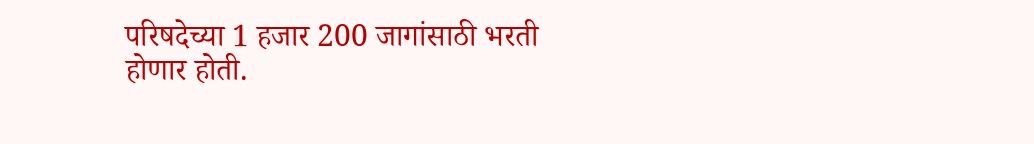परिषदेच्या 1 हजार 200 जागांसाठी भरती होणार होती.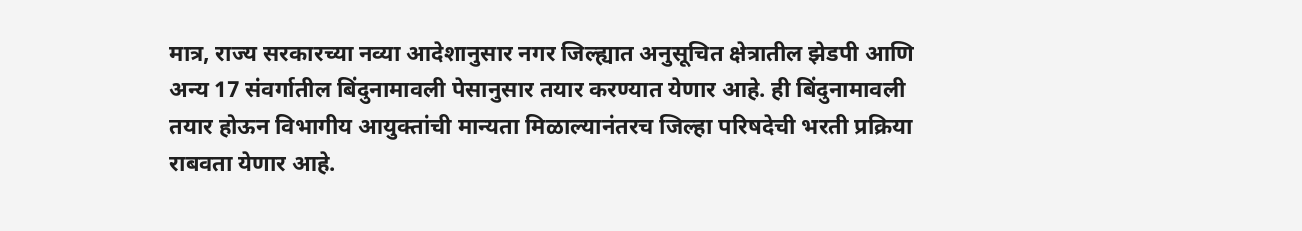मात्र, राज्य सरकारच्या नव्या आदेशानुसार नगर जिल्ह्यात अनुसूचित क्षेत्रातील झेडपी आणि अन्य 17 संवर्गातील बिंदुनामावली पेसानुसार तयार करण्यात येणार आहे. ही बिंदुनामावली तयार होऊन विभागीय आयुक्तांची मान्यता मिळाल्यानंतरच जिल्हा परिषदेची भरती प्रक्रिया राबवता येणार आहे.